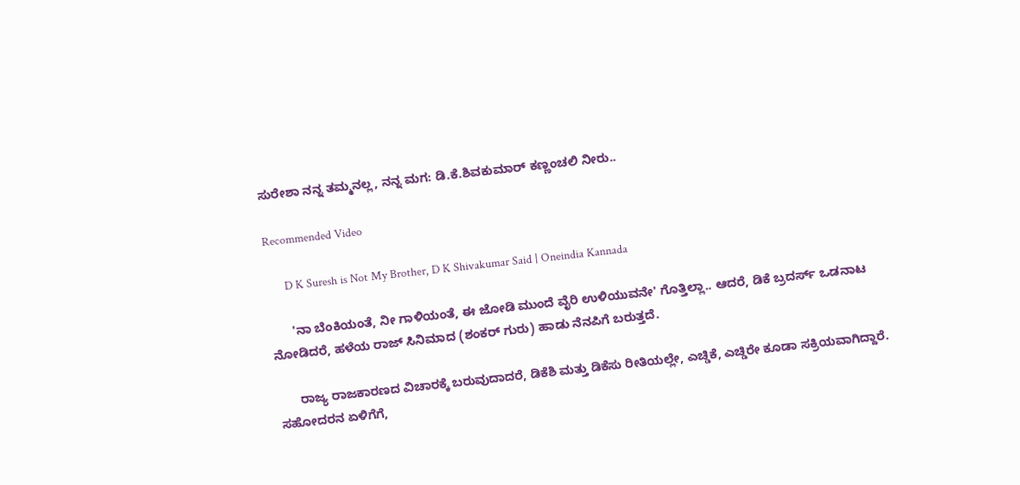ಸುರೇಶಾ ನನ್ನ ತಮ್ಮನಲ್ಲ, ನನ್ನ ಮಗ: ಡಿ.ಕೆ.ಶಿವಕುಮಾರ್ ಕಣ್ಣಂಚಲಿ ನೀರು..

Recommended Video

      D K Suresh is Not My Brother, D K Shivakumar Said | Oneindia Kannada

      'ನಾ ಬೆಂಕಿಯಂತೆ, ನೀ ಗಾಳಿಯಂತೆ, ಈ ಜೋಡಿ ಮುಂದೆ ವೈರಿ ಉಳಿಯುವನೇ' ಗೊತ್ತಿಲ್ಲಾ.. ಆದರೆ, ಡಿಕೆ ಬ್ರದರ್ಸ್ ಒಡನಾಟ ನೋಡಿದರೆ, ಹಳೆಯ ರಾಜ್ ಸಿನಿಮಾದ (ಶಂಕರ್ ಗುರು) ಹಾಡು ನೆನಪಿಗೆ ಬರುತ್ತದೆ.

      ರಾಜ್ಯ ರಾಜಕಾರಣದ ವಿಚಾರಕ್ಕೆ ಬರುವುದಾದರೆ, ಡಿಕೆಶಿ ಮತ್ತು ಡಿಕೆಸು ರೀತಿಯಲ್ಲೇ, ಎಚ್ಡಿಕೆ, ಎಚ್ಡಿರೇ ಕೂಡಾ ಸಕ್ರಿಯವಾಗಿದ್ದಾರೆ. ಸಹೋದರನ ಏಳಿಗೆಗೆ,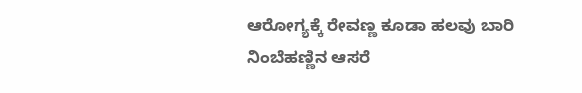ಆರೋಗ್ಯಕ್ಕೆ ರೇವಣ್ಣ ಕೂಡಾ ಹಲವು ಬಾರಿ ನಿಂಬೆಹಣ್ಣಿನ ಆಸರೆ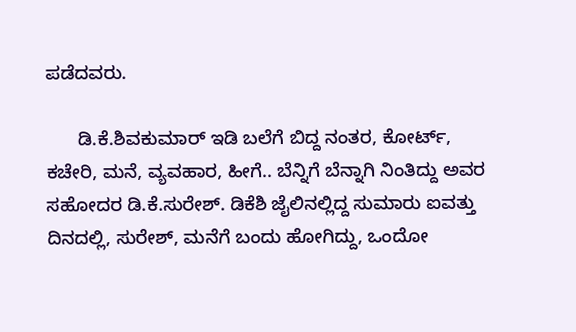ಪಡೆದವರು.

      ಡಿ.ಕೆ.ಶಿವಕುಮಾರ್ ಇಡಿ ಬಲೆಗೆ ಬಿದ್ದ ನಂತರ, ಕೋರ್ಟ್, ಕಚೇರಿ, ಮನೆ, ವ್ಯವಹಾರ, ಹೀಗೆ.. ಬೆನ್ನಿಗೆ ಬೆನ್ನಾಗಿ ನಿಂತಿದ್ದು ಅವರ ಸಹೋದರ ಡಿ.ಕೆ.ಸುರೇಶ್. ಡಿಕೆಶಿ ಜೈಲಿನಲ್ಲಿದ್ದ ಸುಮಾರು ಐವತ್ತು ದಿನದಲ್ಲಿ, ಸುರೇಶ್, ಮನೆಗೆ ಬಂದು ಹೋಗಿದ್ದು, ಒಂದೋ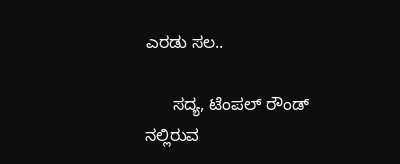ಎರಡು ಸಲ..

      ಸದ್ಯ, ಟೆಂಪಲ್ ರೌಂಡ್ ನಲ್ಲಿರುವ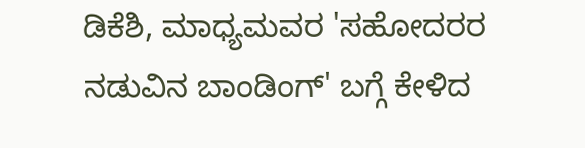ಡಿಕೆಶಿ, ಮಾಧ್ಯಮವರ 'ಸಹೋದರರ ನಡುವಿನ ಬಾಂಡಿಂಗ್' ಬಗ್ಗೆ ಕೇಳಿದ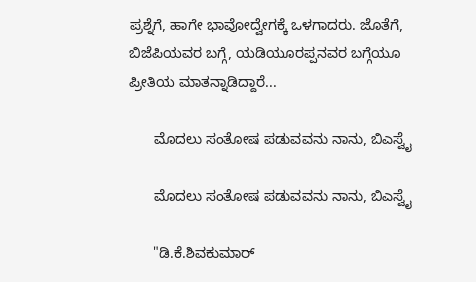ಪ್ರಶ್ನೆಗೆ, ಹಾಗೇ ಭಾವೋದ್ವೇಗಕ್ಕೆ ಒಳಗಾದರು. ಜೊತೆಗೆ, ಬಿಜೆಪಿಯವರ ಬಗ್ಗೆ, ಯಡಿಯೂರಪ್ಪನವರ ಬಗ್ಗೆಯೂ ಪ್ರೀತಿಯ ಮಾತನ್ನಾಡಿದ್ದಾರೆ...

      ಮೊದಲು ಸಂತೋಷ ಪಡುವವನು ನಾನು, ಬಿಎಸ್ವೈ

      ಮೊದಲು ಸಂತೋಷ ಪಡುವವನು ನಾನು, ಬಿಎಸ್ವೈ

      "ಡಿ.ಕೆ.ಶಿವಕುಮಾರ್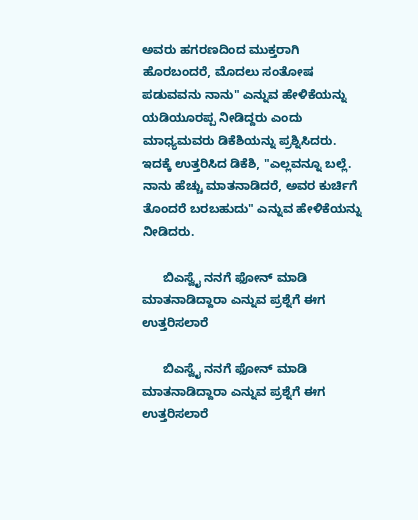ಅವರು ಹಗರಣದಿಂದ ಮುಕ್ತರಾಗಿ ಹೊರಬಂದರೆ, ಮೊದಲು ಸಂತೋಷ ಪಡುವವನು ನಾನು" ಎನ್ನುವ ಹೇಳಿಕೆಯನ್ನು ಯಡಿಯೂರಪ್ಪ ನೀಡಿದ್ದರು ಎಂದು ಮಾಧ್ಯಮವರು ಡಿಕೆಶಿಯನ್ನು ಪ್ರಶ್ನಿಸಿದರು. ಇದಕ್ಕೆ ಉತ್ತರಿಸಿದ ಡಿಕೆಶಿ, "ಎಲ್ಲವನ್ನೂ ಬಲ್ಲೆ. ನಾನು ಹೆಚ್ಚು ಮಾತನಾಡಿದರೆ, ಅವರ ಕುರ್ಚಿಗೆ ತೊಂದರೆ ಬರಬಹುದು" ಎನ್ನುವ ಹೇಳಿಕೆಯನ್ನು ನೀಡಿದರು.

      ಬಿಎಸ್ವೈ ನನಗೆ ಫೋನ್ ಮಾಡಿ ಮಾತನಾಡಿದ್ದಾರಾ ಎನ್ನುವ ಪ್ರಶ್ನೆಗೆ ಈಗ ಉತ್ತರಿಸಲಾರೆ

      ಬಿಎಸ್ವೈ ನನಗೆ ಫೋನ್ ಮಾಡಿ ಮಾತನಾಡಿದ್ದಾರಾ ಎನ್ನುವ ಪ್ರಶ್ನೆಗೆ ಈಗ ಉತ್ತರಿಸಲಾರೆ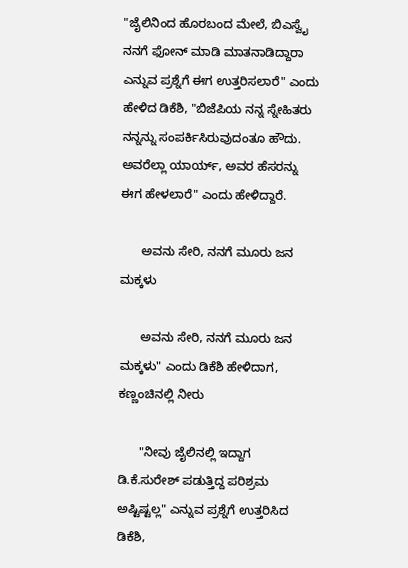"ಜೈಲಿನಿಂದ ಹೊರಬಂದ ಮೇಲೆ, ಬಿಎಸ್ವೈ ನನಗೆ ಫೋನ್ ಮಾಡಿ ಮಾತನಾಡಿದ್ದಾರಾ ಎನ್ನುವ ಪ್ರಶ್ನೆಗೆ ಈಗ ಉತ್ತರಿಸಲಾರೆ" ಎಂದು ಹೇಳಿದ ಡಿಕೆಶಿ, "ಬಿಜೆಪಿಯ ನನ್ನ ಸ್ನೇಹಿತರು ನನ್ನನ್ನು ಸಂಪರ್ಕಿಸಿರುವುದಂತೂ ಹೌದು. ಅವರೆಲ್ಲಾ ಯಾರ್ಯ್, ಅವರ ಹೆಸರನ್ನು ಈಗ ಹೇಳಲಾರೆ" ಎಂದು ಹೇಳಿದ್ದಾರೆ.

      ಅವನು ಸೇರಿ, ನನಗೆ ಮೂರು ಜನ ಮಕ್ಕಳು

      ಅವನು ಸೇರಿ, ನನಗೆ ಮೂರು ಜನ ಮಕ್ಕಳು" ಎಂದು ಡಿಕೆಶಿ ಹೇಳಿದಾಗ, ಕಣ್ಣಂಚಿನಲ್ಲಿ ನೀರು

      "ನೀವು ಜೈಲಿನಲ್ಲಿ ಇದ್ದಾಗ ಡಿ.ಕೆ.ಸುರೇಶ್ ಪಡುತ್ತಿದ್ದ ಪರಿಶ್ರಮ ಅಷ್ಟಿಷ್ಟಲ್ಲ" ಎನ್ನುವ ಪ್ರಶ್ನೆಗೆ ಉತ್ತರಿಸಿದ ಡಿಕೆಶಿ,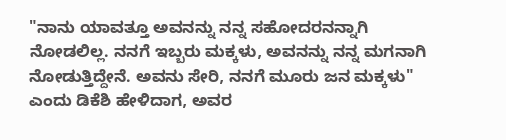"ನಾನು ಯಾವತ್ತೂ ಅವನನ್ನು ನನ್ನ ಸಹೋದರನನ್ನಾಗಿ ನೋಡಲಿಲ್ಲ. ನನಗೆ ಇಬ್ಬರು ಮಕ್ಕಳು, ಅವನನ್ನು ನನ್ನ ಮಗನಾಗಿ ನೋಡುತ್ತಿದ್ದೇನೆ. ಅವನು ಸೇರಿ, ನನಗೆ ಮೂರು ಜನ ಮಕ್ಕಳು" ಎಂದು ಡಿಕೆಶಿ ಹೇಳಿದಾಗ, ಅವರ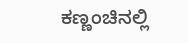ಕಣ್ಣಂಚಿನಲ್ಲಿ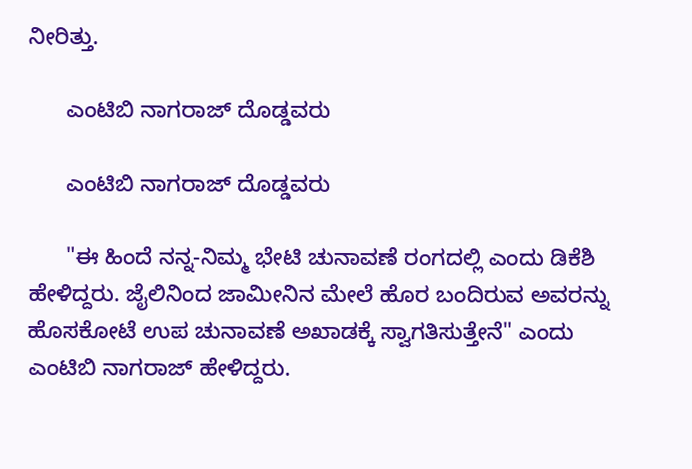ನೀರಿತ್ತು.

      ಎಂಟಿಬಿ ನಾಗರಾಜ್ ದೊಡ್ಡವರು

      ಎಂಟಿಬಿ ನಾಗರಾಜ್ ದೊಡ್ಡವರು

      "ಈ ಹಿಂದೆ ನನ್ನ-ನಿಮ್ಮ ಭೇಟಿ ಚುನಾವಣೆ ರಂಗದಲ್ಲಿ ಎಂದು ಡಿಕೆಶಿ ಹೇಳಿದ್ದರು. ಜೈಲಿನಿಂದ ಜಾಮೀನಿನ ಮೇಲೆ ಹೊರ ಬಂದಿರುವ ಅವರನ್ನು ಹೊಸಕೋಟೆ ಉಪ ಚುನಾವಣೆ ಅಖಾಡಕ್ಕೆ ಸ್ವಾಗತಿಸುತ್ತೇನೆ" ಎಂದು ಎಂಟಿಬಿ ನಾಗರಾಜ್ ಹೇಳಿದ್ದರು.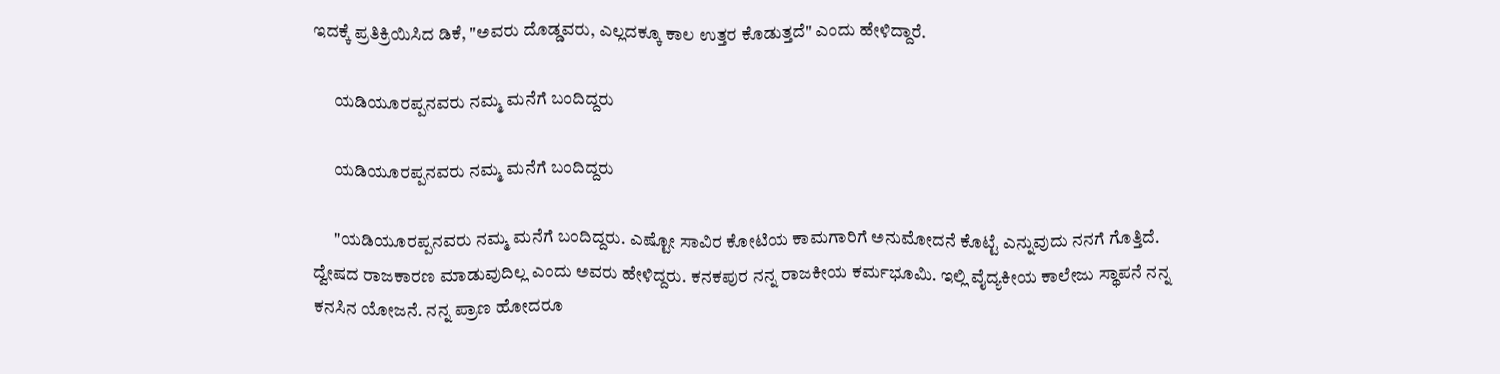ಇದಕ್ಕೆ ಪ್ರತಿಕ್ರಿಯಿಸಿದ ಡಿಕೆ, "ಅವರು ದೊಡ್ಡವರು, ಎಲ್ಲದಕ್ಕೂ ಕಾಲ ಉತ್ತರ ಕೊಡುತ್ತದೆ" ಎಂದು ಹೇಳಿದ್ದಾರೆ.

      ಯಡಿಯೂರಪ್ಪನವರು ನಮ್ಮ ಮನೆಗೆ ಬಂದಿದ್ದರು

      ಯಡಿಯೂರಪ್ಪನವರು ನಮ್ಮ ಮನೆಗೆ ಬಂದಿದ್ದರು

      "ಯಡಿಯೂರಪ್ಪನವರು ನಮ್ಮ ಮನೆಗೆ ಬಂದಿದ್ದರು. ಎಷ್ಟೋ ಸಾವಿರ ಕೋಟಿಯ ಕಾಮಗಾರಿಗೆ ಅನುಮೋದನೆ ಕೊಟ್ಟೆ ಎನ್ನುವುದು ನನಗೆ ಗೊತ್ತಿದೆ. ದ್ವೇಷದ ರಾಜಕಾರಣ ಮಾಡುವುದಿಲ್ಲ ಎಂದು ಅವರು ಹೇಳಿದ್ದರು. ಕನಕಪುರ ನನ್ನ ರಾಜಕೀಯ ಕರ್ಮಭೂಮಿ. ಇಲ್ಲಿ ವೈದ್ಯಕೀಯ ಕಾಲೇಜು ಸ್ಥಾಪನೆ ನನ್ನ ಕನಸಿನ ಯೋಜನೆ. ನನ್ನ ಪ್ರಾಣ ಹೋದರೂ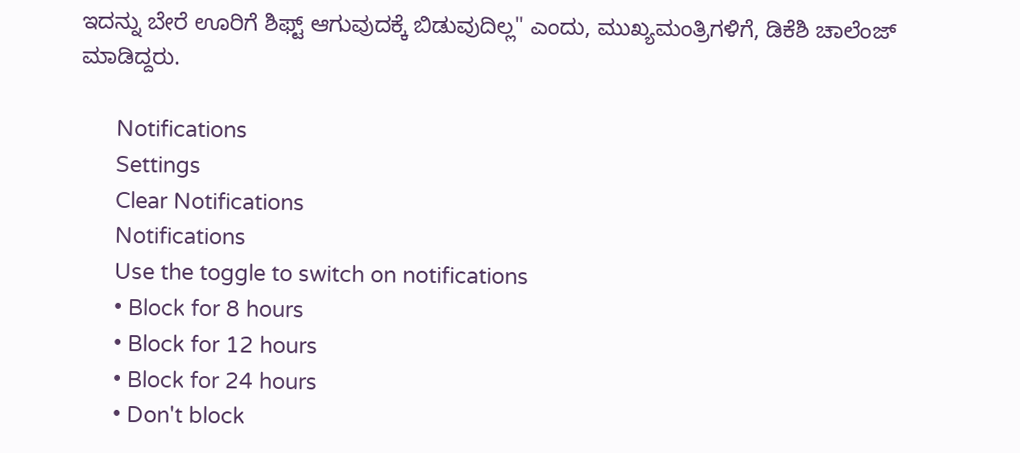ಇದನ್ನು ಬೇರೆ ಊರಿಗೆ ಶಿಫ್ಟ್ ಆಗುವುದಕ್ಕೆ ಬಿಡುವುದಿಲ್ಲ" ಎಂದು, ಮುಖ್ಯಮಂತ್ರಿಗಳಿಗೆ, ಡಿಕೆಶಿ ಚಾಲೆಂಜ್ ಮಾಡಿದ್ದರು.

      Notifications
      Settings
      Clear Notifications
      Notifications
      Use the toggle to switch on notifications
      • Block for 8 hours
      • Block for 12 hours
      • Block for 24 hours
      • Don't block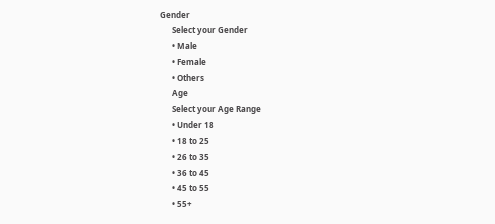Gender
      Select your Gender
      • Male
      • Female
      • Others
      Age
      Select your Age Range
      • Under 18
      • 18 to 25
      • 26 to 35
      • 36 to 45
      • 45 to 55
      • 55+